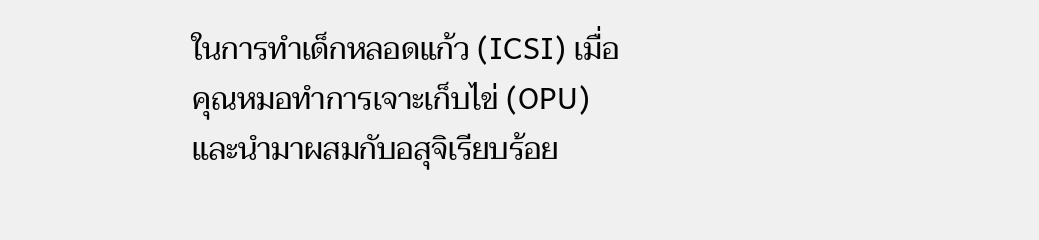ในการทำเด็กหลอดแก้ว (ICSI) เมื่อคุณหมอทำการเจาะเก็บไข่ (OPU) และนำมาผสมกับอสุจิเรียบร้อย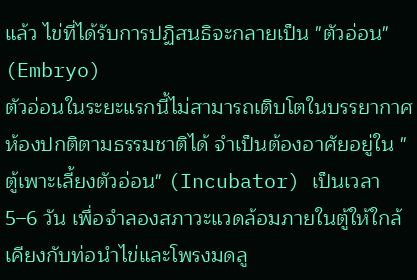แล้ว ไข่ที่ได้รับการปฏิสนธิจะกลายเป็น "ตัวอ่อน" (Embryo)
ตัวอ่อนในระยะแรกนี้ไม่สามารถเติบโตในบรรยากาศห้องปกติตามธรรมชาติได้ จำเป็นต้องอาศัยอยู่ใน "ตู้เพาะเลี้ยงตัวอ่อน" (Incubator) เป็นเวลา 5–6 วัน เพื่อจำลองสภาวะแวดล้อมภายในตู้ให้ใกล้เคียงกับท่อนำไข่และโพรงมดลู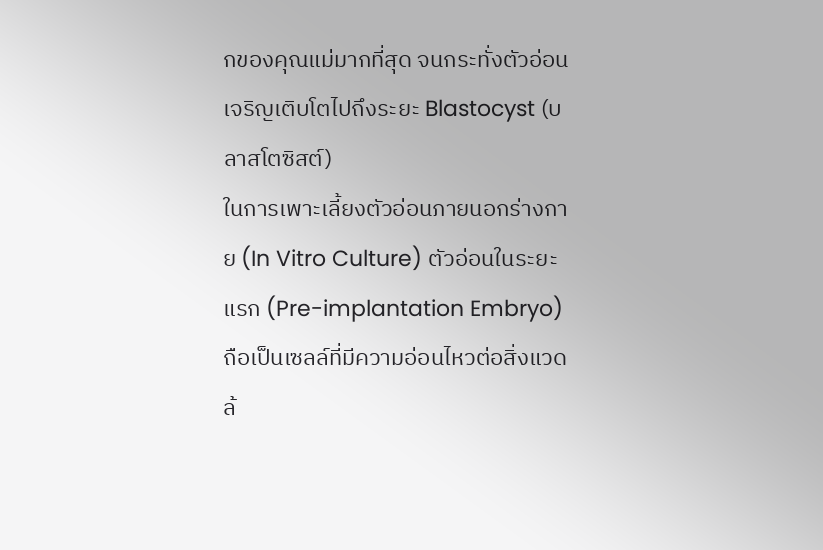กของคุณแม่มากที่สุด จนกระทั่งตัวอ่อนเจริญเติบโตไปถึงระยะ Blastocyst (บลาสโตซิสต์)
ในการเพาะเลี้ยงตัวอ่อนภายนอกร่างกาย (In Vitro Culture) ตัวอ่อนในระยะแรก (Pre-implantation Embryo) ถือเป็นเซลล์ที่มีความอ่อนไหวต่อสิ่งแวดล้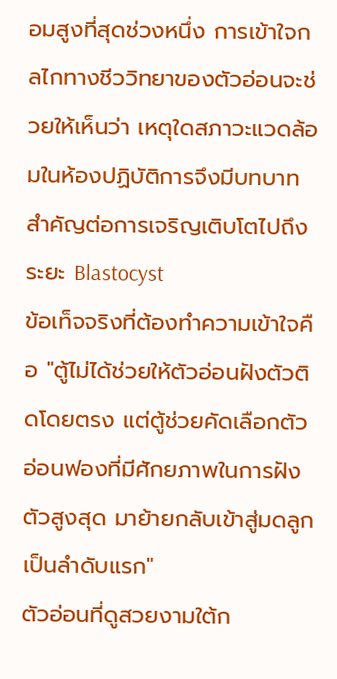อมสูงที่สุดช่วงหนึ่ง การเข้าใจกลไกทางชีววิทยาของตัวอ่อนจะช่วยให้เห็นว่า เหตุใดสภาวะแวดล้อมในห้องปฏิบัติการจึงมีบทบาทสำคัญต่อการเจริญเติบโตไปถึงระยะ Blastocyst
ข้อเท็จจริงที่ต้องทำความเข้าใจคือ "ตู้ไม่ได้ช่วยให้ตัวอ่อนฝังตัวติดโดยตรง แต่ตู้ช่วยคัดเลือกตัวอ่อนฟองที่มีศักยภาพในการฝังตัวสูงสุด มาย้ายกลับเข้าสู่มดลูกเป็นลำดับแรก"
ตัวอ่อนที่ดูสวยงามใต้ก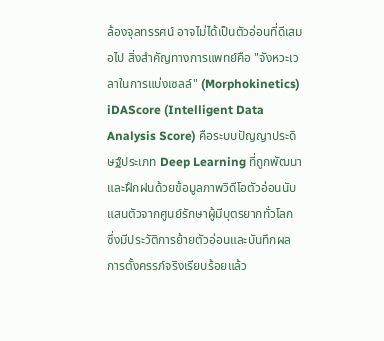ล้องจุลทรรศน์ อาจไม่ได้เป็นตัวอ่อนที่ดีเสมอไป สิ่งสำคัญทางการแพทย์คือ "จังหวะเวลาในการแบ่งเซลล์" (Morphokinetics)
iDAScore (Intelligent Data Analysis Score) คือระบบปัญญาประดิษฐ์ประเภท Deep Learning ที่ถูกพัฒนาและฝึกฝนด้วยข้อมูลภาพวิดีโอตัวอ่อนนับแสนตัวจากศูนย์รักษาผู้มีบุตรยากทั่วโลก ซึ่งมีประวัติการย้ายตัวอ่อนและบันทึกผลการตั้งครรภ์จริงเรียบร้อยแล้ว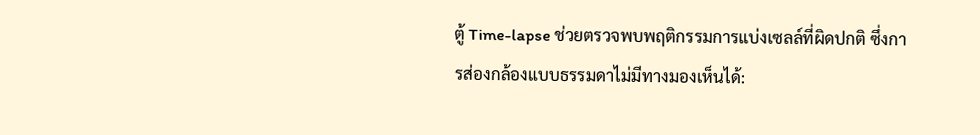ตู้ Time-lapse ช่วยตรวจพบพฤติกรรมการแบ่งเซลล์ที่ผิดปกติ ซึ่งการส่องกล้องแบบธรรมดาไม่มีทางมองเห็นได้: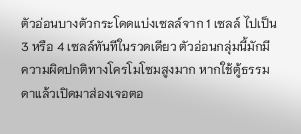ตัวอ่อนบางตัวกระโดดแบ่งเซลล์จาก 1 เซลล์ ไปเป็น 3 หรือ 4 เซลล์ทันทีในรวดเดียว ตัวอ่อนกลุ่มนี้มักมีความผิดปกติทางโครโมโซมสูงมาก หากใช้ตู้ธรรมดาแล้วเปิดมาส่องเจอตอ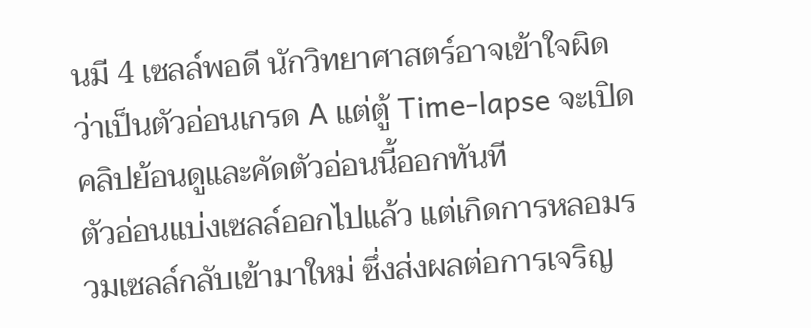นมี 4 เซลล์พอดี นักวิทยาศาสตร์อาจเข้าใจผิดว่าเป็นตัวอ่อนเกรด A แต่ตู้ Time-lapse จะเปิดคลิปย้อนดูและคัดตัวอ่อนนี้ออกทันที
ตัวอ่อนแบ่งเซลล์ออกไปแล้ว แต่เกิดการหลอมรวมเซลล์กลับเข้ามาใหม่ ซึ่งส่งผลต่อการเจริญ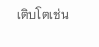เติบโตเช่น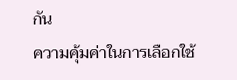กัน
ความคุ้มค่าในการเลือกใช้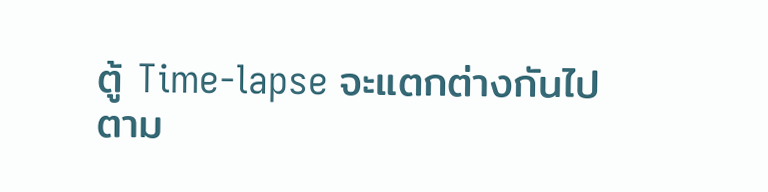ตู้ Time-lapse จะแตกต่างกันไปตาม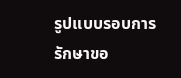รูปแบบรอบการรักษาขอ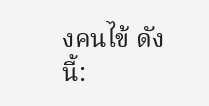งคนไข้ ดังนี้: